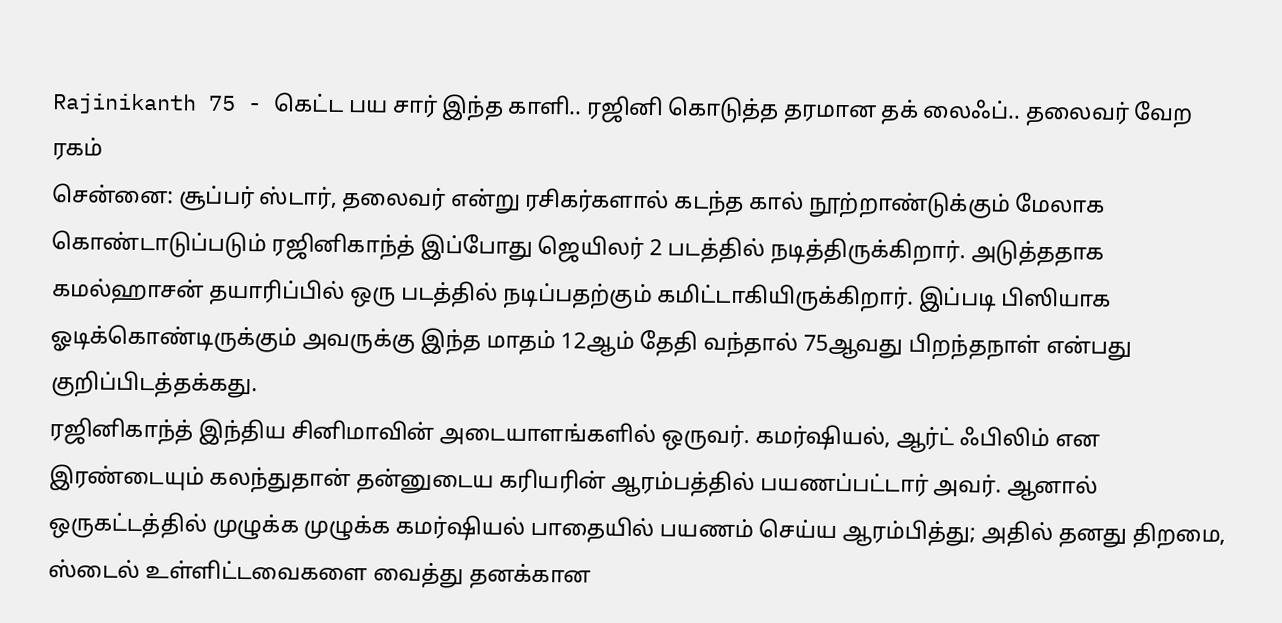Rajinikanth 75 - கெட்ட பய சார் இந்த காளி.. ரஜினி கொடுத்த தரமான தக் லைஃப்.. தலைவர் வேற ரகம்
சென்னை: சூப்பர் ஸ்டார், தலைவர் என்று ரசிகர்களால் கடந்த கால் நூற்றாண்டுக்கும் மேலாக கொண்டாடுப்படும் ரஜினிகாந்த் இப்போது ஜெயிலர் 2 படத்தில் நடித்திருக்கிறார். அடுத்ததாக கமல்ஹாசன் தயாரிப்பில் ஒரு படத்தில் நடிப்பதற்கும் கமிட்டாகியிருக்கிறார். இப்படி பிஸியாக ஓடிக்கொண்டிருக்கும் அவருக்கு இந்த மாதம் 12ஆம் தேதி வந்தால் 75ஆவது பிறந்தநாள் என்பது குறிப்பிடத்தக்கது.
ரஜினிகாந்த் இந்திய சினிமாவின் அடையாளங்களில் ஒருவர். கமர்ஷியல், ஆர்ட் ஃபிலிம் என இரண்டையும் கலந்துதான் தன்னுடைய கரியரின் ஆரம்பத்தில் பயணப்பட்டார் அவர். ஆனால் ஒருகட்டத்தில் முழுக்க முழுக்க கமர்ஷியல் பாதையில் பயணம் செய்ய ஆரம்பித்து; அதில் தனது திறமை, ஸ்டைல் உள்ளிட்டவைகளை வைத்து தனக்கான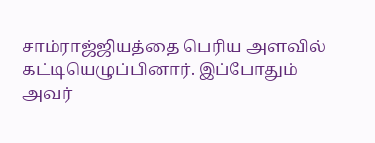சாம்ராஜ்ஜியத்தை பெரிய அளவில் கட்டியெழுப்பினார். இப்போதும் அவர்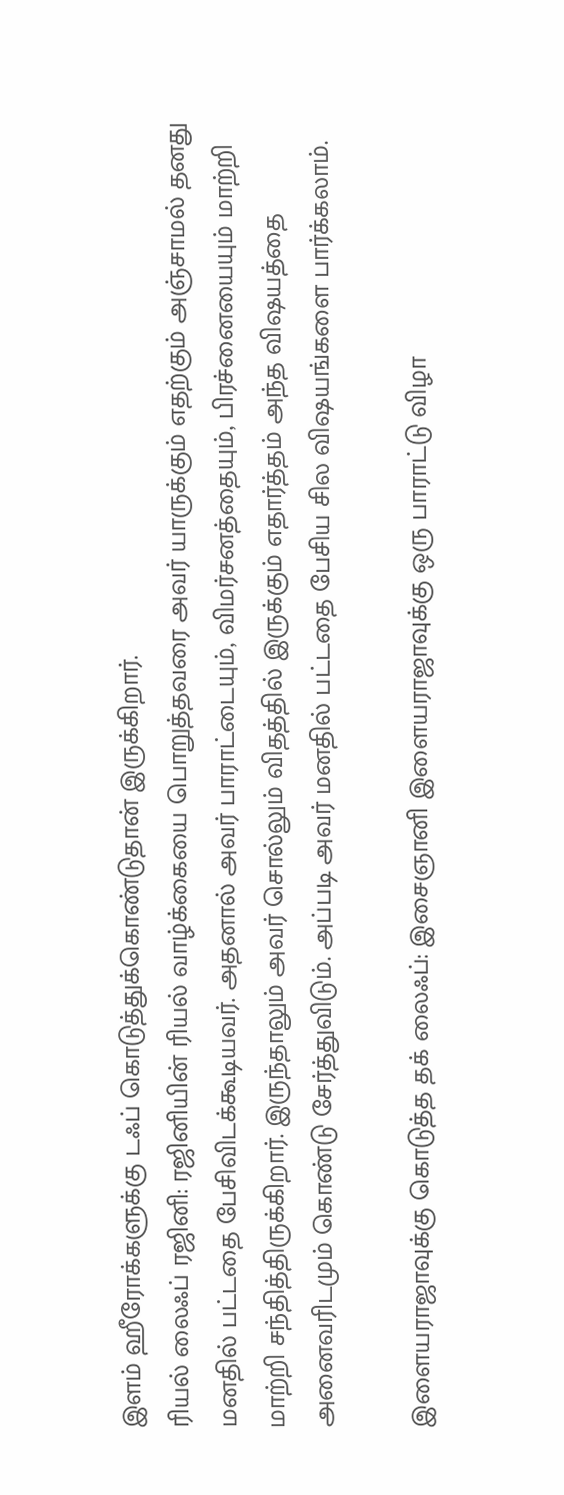இளம் ஹீரோக்களுக்கு டஃப் கொடுத்துக்கொண்டுதான் இருக்கிறார்.
ரியல் லைஃப் ரஜினி: ரஜினியின் ரியல் வாழ்க்கையை பொறுத்தவரை அவர் யாருக்கும் எதற்கும் அஞ்சாமல் தனது மனதில் பட்டதை பேசிவிடக்கூடியவர். அதனால் அவர் பாராட்டையும், விமர்சனத்தையும், பிரச்னையையும் மாற்றி மாற்றி சந்தித்திருக்கிறார். இருந்தாலும் அவர் சொல்லும் விதத்தில் இருக்கும் எதார்த்தம் அந்த விஷயத்தை அனைவரிடமும் கொண்டு சேர்த்துவிடும். அப்படி அவர் மனதில் பட்டதை பேசிய சில விஷயங்களை பார்க்கலாம்.

இளையராஜாவுக்கு கொடுத்த தக் லைஃப்: இசைஞானி இளையராஜாவுக்கு ஒரு பாராட்டு விழா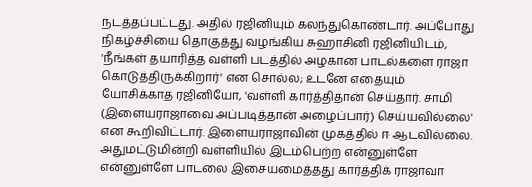நடத்தப்பட்டது. அதில் ரஜினியும் கலந்துகொண்டார். அப்போது நிகழ்ச்சியை தொகுத்து வழங்கிய சுஹாசினி ரஜினியிடம், 'நீங்கள் தயாரித்த வள்ளி படத்தில் அழகான பாடல்களை ராஜா கொடுத்திருக்கிறார்' என சொல்ல; உடனே எதையும் யோசிக்காத ரஜினியோ, 'வள்ளி கார்த்திதான் செய்தார். சாமி (இளையராஜாவை அப்படித்தான் அழைப்பார்) செய்யவில்லை' என கூறிவிட்டார். இளையராஜாவின் முகத்தில் ஈ ஆடவில்லை. அதுமட்டுமின்றி வள்ளியில் இடம்பெற்ற என்னுள்ளே என்னுள்ளே பாடலை இசையமைத்தது கார்த்திக் ராஜாவா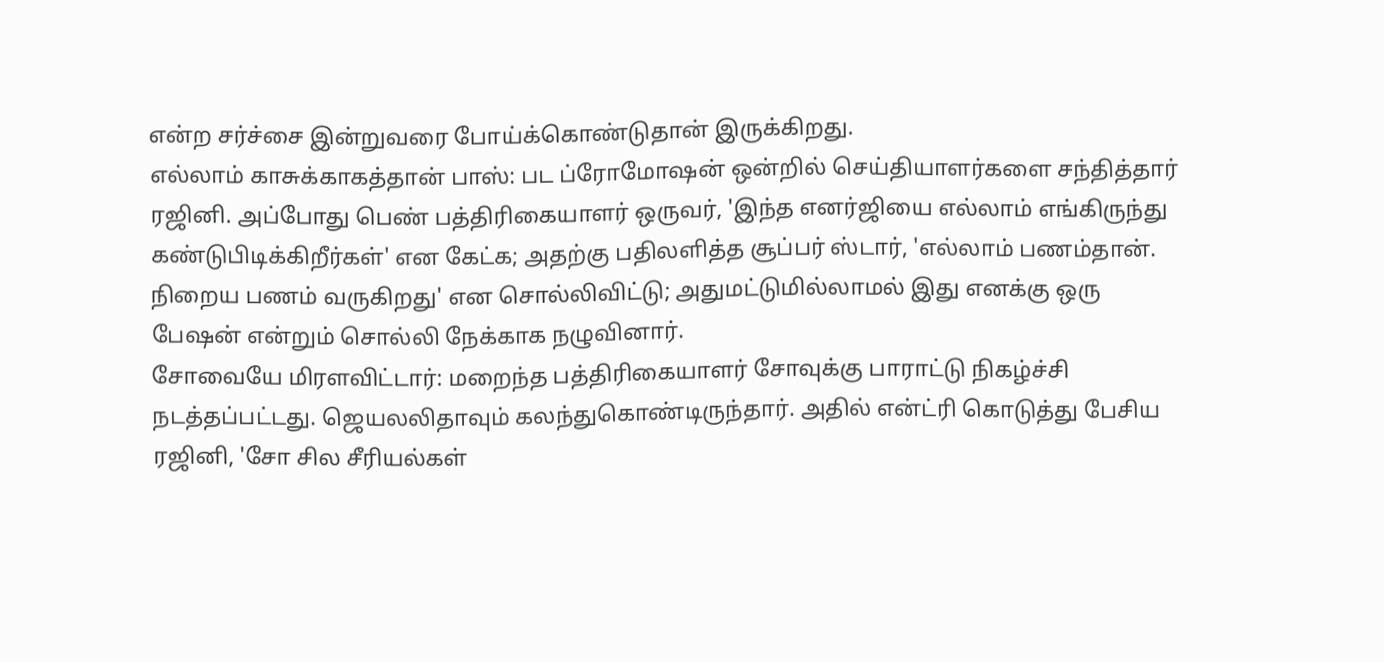என்ற சர்ச்சை இன்றுவரை போய்க்கொண்டுதான் இருக்கிறது.
எல்லாம் காசுக்காகத்தான் பாஸ்: பட ப்ரோமோஷன் ஒன்றில் செய்தியாளர்களை சந்தித்தார் ரஜினி. அப்போது பெண் பத்திரிகையாளர் ஒருவர், 'இந்த எனர்ஜியை எல்லாம் எங்கிருந்து கண்டுபிடிக்கிறீர்கள்' என கேட்க; அதற்கு பதிலளித்த சூப்பர் ஸ்டார், 'எல்லாம் பணம்தான். நிறைய பணம் வருகிறது' என சொல்லிவிட்டு; அதுமட்டுமில்லாமல் இது எனக்கு ஒரு பேஷன் என்றும் சொல்லி நேக்காக நழுவினார்.
சோவையே மிரளவிட்டார்: மறைந்த பத்திரிகையாளர் சோவுக்கு பாராட்டு நிகழ்ச்சி நடத்தப்பட்டது. ஜெயலலிதாவும் கலந்துகொண்டிருந்தார். அதில் என்ட்ரி கொடுத்து பேசிய ரஜினி, 'சோ சில சீரியல்கள்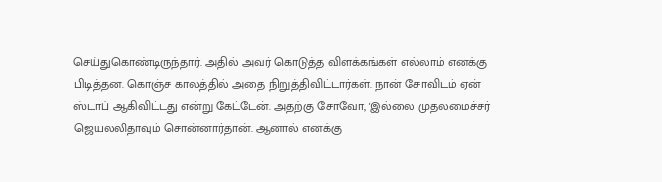செய்துகொண்டிருந்தார். அதில் அவர் கொடுத்த விளக்கங்கள் எல்லாம் எனக்கு பிடித்தன. கொஞ்ச காலத்தில் அதை நிறுத்திவிட்டார்கள். நான் சோவிடம் ஏன் ஸ்டாப் ஆகிவிட்டது என்று கேட்டேன். அதற்கு சோவோ, 'இல்லை முதலமைச்சர் ஜெயலலிதாவும் சொன்னார்தான். ஆனால் எனக்கு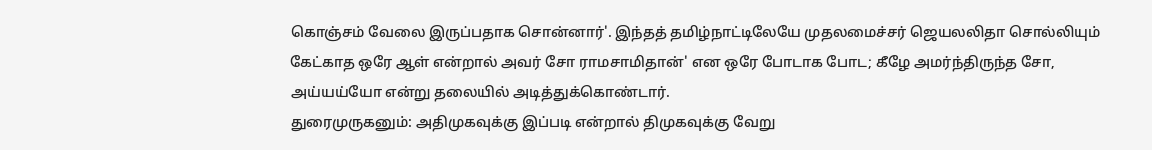கொஞ்சம் வேலை இருப்பதாக சொன்னார்'. இந்தத் தமிழ்நாட்டிலேயே முதலமைச்சர் ஜெயலலிதா சொல்லியும் கேட்காத ஒரே ஆள் என்றால் அவர் சோ ராமசாமிதான்' என ஒரே போடாக போட; கீழே அமர்ந்திருந்த சோ, அய்யய்யோ என்று தலையில் அடித்துக்கொண்டார்.
துரைமுருகனும்: அதிமுகவுக்கு இப்படி என்றால் திமுகவுக்கு வேறு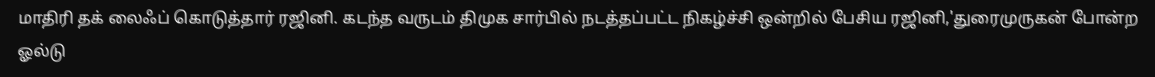மாதிரி தக் லைஃப் கொடுத்தார் ரஜினி. கடந்த வருடம் திமுக சார்பில் நடத்தப்பட்ட நிகழ்ச்சி ஒன்றில் பேசிய ரஜினி,'துரைமுருகன் போன்ற ஓல்டு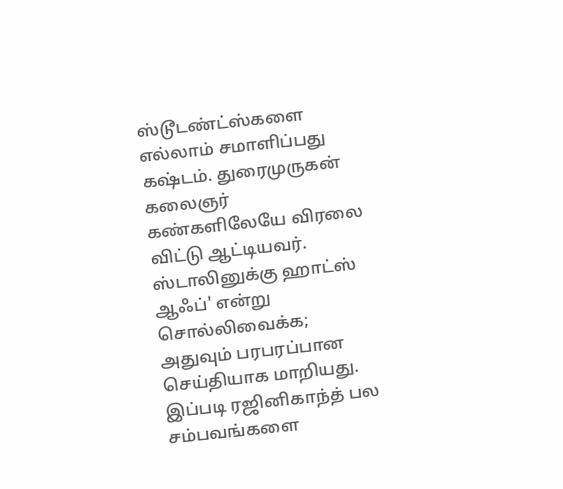ஸ்டூடண்ட்ஸ்களை எல்லாம் சமாளிப்பது கஷ்டம். துரைமுருகன் கலைஞர் கண்களிலேயே விரலை விட்டு ஆட்டியவர். ஸ்டாலினுக்கு ஹாட்ஸ் ஆஃப்' என்று சொல்லிவைக்க; அதுவும் பரபரப்பான செய்தியாக மாறியது. இப்படி ரஜினிகாந்த் பல சம்பவங்களை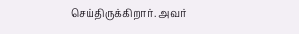செய்திருக்கிறார். அவர்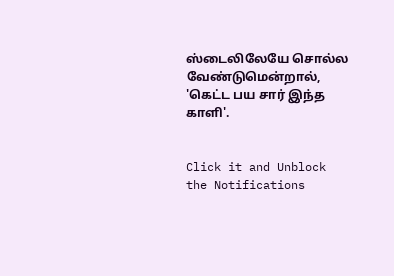ஸ்டைலிலேயே சொல்ல வேண்டுமென்றால், 'கெட்ட பய சார் இந்த காளி'.


Click it and Unblock the Notifications